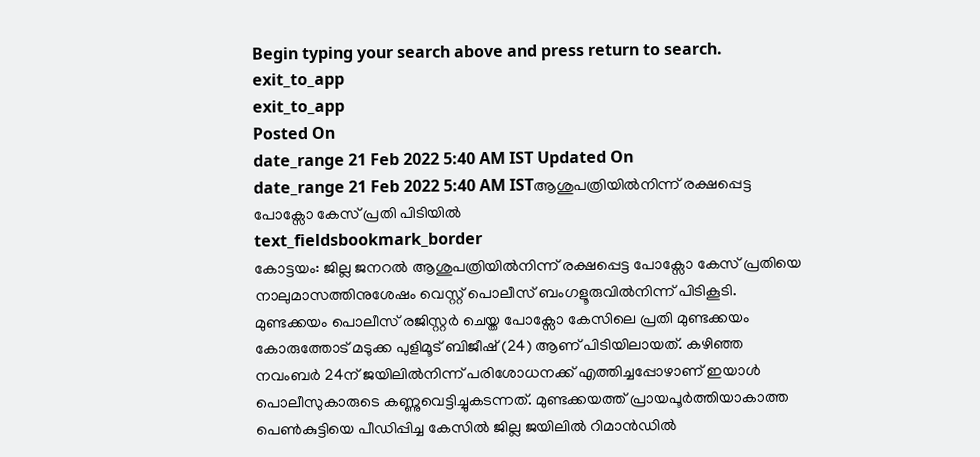Begin typing your search above and press return to search.
exit_to_app
exit_to_app
Posted On
date_range 21 Feb 2022 5:40 AM IST Updated On
date_range 21 Feb 2022 5:40 AM ISTആശുപത്രിയിൽനിന്ന് രക്ഷപ്പെട്ട പോക്സോ കേസ് പ്രതി പിടിയിൽ
text_fieldsbookmark_border
കോട്ടയം: ജില്ല ജനറൽ ആശുപത്രിയിൽനിന്ന് രക്ഷപ്പെട്ട പോക്സോ കേസ് പ്രതിയെ നാലുമാസത്തിനുശേഷം വെസ്റ്റ് പൊലീസ് ബംഗളൂരുവിൽനിന്ന് പിടികൂടി. മുണ്ടക്കയം പൊലീസ് രജിസ്റ്റർ ചെയ്ത പോക്സോ കേസിലെ പ്രതി മുണ്ടക്കയം കോരുത്തോട് മടുക്ക പുളിമൂട് ബിജീഷ് (24) ആണ് പിടിയിലായത്. കഴിഞ്ഞ നവംബർ 24ന് ജയിലിൽനിന്ന് പരിശോധനക്ക് എത്തിച്ചപ്പോഴാണ് ഇയാൾ പൊലീസുകാരുടെ കണ്ണുവെട്ടിച്ചുകടന്നത്. മുണ്ടക്കയത്ത് പ്രായപൂർത്തിയാകാത്ത പെൺകുട്ടിയെ പീഡിപ്പിച്ച കേസിൽ ജില്ല ജയിലിൽ റിമാൻഡിൽ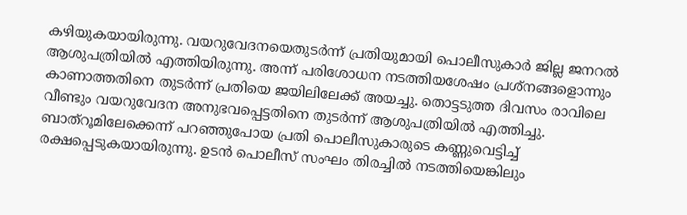കഴിയുകയായിരുന്നു. വയറുവേദനയെതുടർന്ന് പ്രതിയുമായി പൊലീസുകാർ ജില്ല ജനറൽ ആശുപത്രിയിൽ എത്തിയിരുന്നു. അന്ന് പരിശോധന നടത്തിയശേഷം പ്രശ്നങ്ങളൊന്നും കാണാത്തതിനെ തുടർന്ന് പ്രതിയെ ജയിലിലേക്ക് അയച്ചു. തൊട്ടടുത്ത ദിവസം രാവിലെ വീണ്ടും വയറുവേദന അനുഭവപ്പെട്ടതിനെ തുടർന്ന് ആശുപത്രിയിൽ എത്തിച്ചു. ബാത്റൂമിലേക്കെന്ന് പറഞ്ഞുപോയ പ്രതി പൊലീസുകാരുടെ കണ്ണുവെട്ടിച്ച് രക്ഷപ്പെടുകയായിരുന്നു. ഉടൻ പൊലീസ് സംഘം തിരച്ചിൽ നടത്തിയെങ്കിലും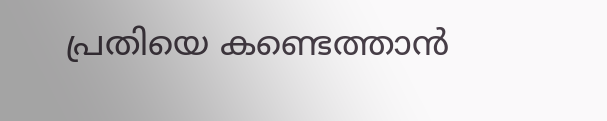പ്രതിയെ കണ്ടെത്താൻ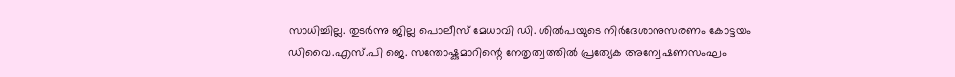സാധിച്ചില്ല. തുടർന്നു ജില്ല പൊലീസ് മേധാവി ഡി. ശിൽപയുടെ നിർദേശാനുസരണം കോട്ടയം ഡിവൈ.എസ്.പി ജെ. സന്തോഷ്കുമാറിന്റെ നേതൃത്വത്തിൽ പ്രത്യേക അന്വേഷണസംഘം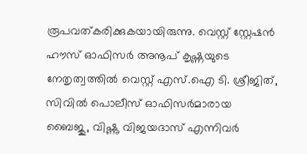രൂപവത്കരിക്കുകയായിരുന്നു. വെസ്റ്റ് സ്റ്റേഷൻ ഹൗസ് ഓഫിസർ അനൂപ് കൃഷ്ണയുടെ നേതൃത്വത്തിൽ വെസ്റ്റ് എസ്.ഐ ടി. ശ്രീജിത്, സിവിൽ പൊലീസ് ഓഫിസർമാരായ ബൈജു, വിഷ്ണു വിജയദാസ് എന്നിവർ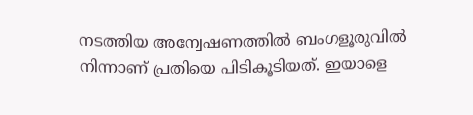നടത്തിയ അന്വേഷണത്തിൽ ബംഗളൂരുവിൽ നിന്നാണ് പ്രതിയെ പിടികൂടിയത്. ഇയാളെ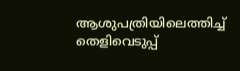ആശുപത്രിയിലെത്തിച്ച് തെളിവെടുപ്പ്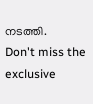നടത്തി.
Don't miss the exclusive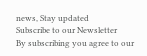news, Stay updated
Subscribe to our Newsletter
By subscribing you agree to our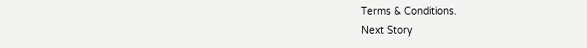Terms & Conditions.
Next Story